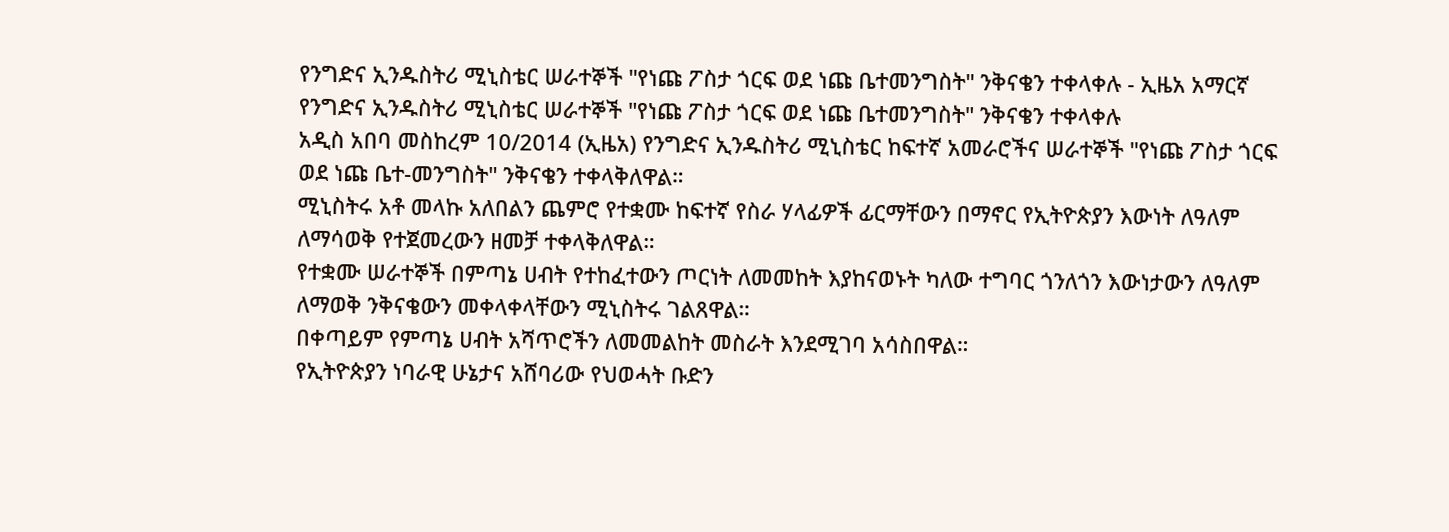የንግድና ኢንዱስትሪ ሚኒስቴር ሠራተኞች "የነጩ ፖስታ ጎርፍ ወደ ነጩ ቤተመንግስት" ንቅናቄን ተቀላቀሉ - ኢዜአ አማርኛ
የንግድና ኢንዱስትሪ ሚኒስቴር ሠራተኞች "የነጩ ፖስታ ጎርፍ ወደ ነጩ ቤተመንግስት" ንቅናቄን ተቀላቀሉ
አዲስ አበባ መስከረም 10/2014 (ኢዜአ) የንግድና ኢንዱስትሪ ሚኒስቴር ከፍተኛ አመራሮችና ሠራተኞች "የነጩ ፖስታ ጎርፍ ወደ ነጩ ቤተ-መንግስት" ንቅናቄን ተቀላቅለዋል።
ሚኒስትሩ አቶ መላኩ አለበልን ጨምሮ የተቋሙ ከፍተኛ የስራ ሃላፊዎች ፊርማቸውን በማኖር የኢትዮጵያን እውነት ለዓለም ለማሳወቅ የተጀመረውን ዘመቻ ተቀላቅለዋል።
የተቋሙ ሠራተኞች በምጣኔ ሀብት የተከፈተውን ጦርነት ለመመከት እያከናወኑት ካለው ተግባር ጎንለጎን እውነታውን ለዓለም ለማወቅ ንቅናቄውን መቀላቀላቸውን ሚኒስትሩ ገልጸዋል።
በቀጣይም የምጣኔ ሀብት አሻጥሮችን ለመመልከት መስራት እንደሚገባ አሳስበዋል።
የኢትዮጵያን ነባራዊ ሁኔታና አሸባሪው የህወሓት ቡድን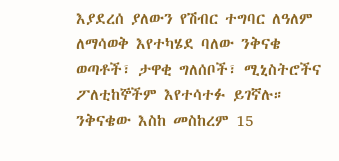እያደረሰ ያለውን የሽብር ተግባር ለዓለም ለማሳወቅ እየተካሄደ ባለው ንቅናቄ ወጣቶች፣ ታዋቂ ግለሰቦች፣ ሚኒስትሮችና ፖለቲከኞችም እየተሳተፉ ይገኛሉ።
ንቅናቄው እስከ መስከረም 15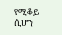የሚቆይ ሲሆን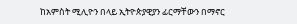ከአምስት ሚሊዮን በላይ ኢትዮጵያዊያን ፊርማቸውን በማኖር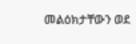መልዕክታቸውን ወደ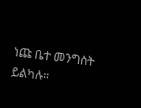ነጩ ቤተ መንግስት ይልካሉ።